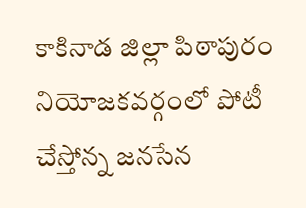కాకినాడ జిల్లా పిఠాపురం నియోజకవర్గంలో పోటీ చేస్తోన్న జనసేన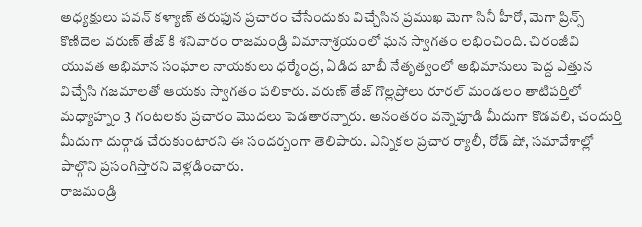అధ్యక్షులు పవన్ కళ్యాణ్ తరుఫున ప్రచారం చేసేందుకు విచ్చేసిన ప్రముఖ మెగా సినీ హీరో, మెగా ప్రిన్స్ కొణిదెల వరుణ్ తేజ్ కి శనివారం రాజమండ్రి విమానాశ్రయంలో ఘన స్వాగతం లభించింది. చిరంజీవి యువత అభిమాన సంఘాల నాయకులు ధర్మేంద్ర, ఏడిద బాబీ నేతృత్వంలో అభిమానులు పెద్ద ఎత్తున విచ్చేసి గజమాలతో ఆయకు స్వాగతం పలికారు. వరుణ్ తేజ్ గొల్లప్రోలు రూరల్ మండలం తాటిపర్తిలో మధ్యాహ్నం 3 గంటలకు ప్రచారం మొదలు పెడతారన్నారు. అనంతరం వన్నెపూడి మీదుగా కొడవలి, చందుర్తి మీదుగా దుర్గాడ చేరుకుంటారని ఈ సందర్బంగా తెలిపారు. ఎన్నికల ప్రచార ర్యాలీ, రోడ్ షో, సమావేశాల్లో పాల్గొని ప్రసంగిస్తారని వెళ్లడించారు.
రాజమండ్రి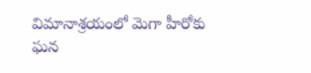విమానాశ్రయంలో మెగా హీరోకు ఘన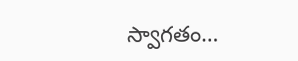స్వాగతం…